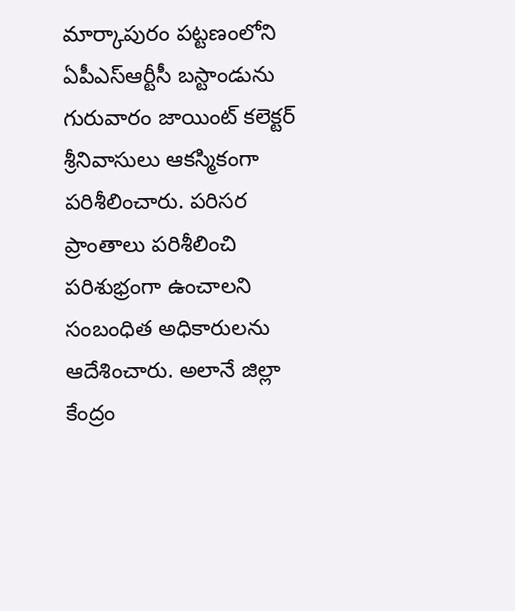మార్కాపురం పట్టణంలోని ఏపీఎస్ఆర్టీసీ బస్టాండును గురువారం జాయింట్ కలెక్టర్ శ్రీనివాసులు ఆకస్మికంగా పరిశీలించారు. పరిసర ప్రాంతాలు పరిశీలించి పరిశుభ్రంగా ఉంచాలని సంబంధిత అధికారులను ఆదేశించారు. అలానే జిల్లా కేంద్రం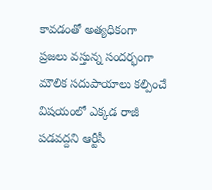కావడంతో అత్యధికంగా ప్రజలు వస్తున్న సందర్భంగా మౌలిక సదుపాయాలు కల్పించే విషయంలో ఎక్కడ రాజీ పడవద్దని ఆర్టీసీ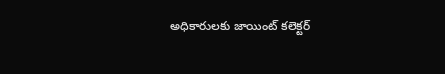అధికారులకు జాయింట్ కలెక్టర్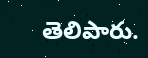తెలిపారు.